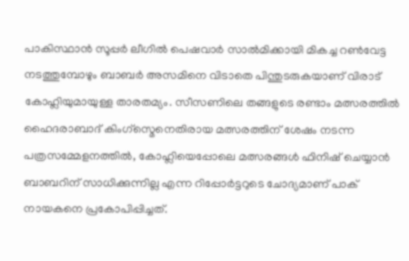പാകിസ്ഥാൻ സൂപ്പർ ലീഗിൽ പെഷവാർ സാൽമിക്കായി മികച്ച റൺവേട്ട നടത്തുമ്പോഴും ബാബർ അസമിനെ വിടാതെ പിന്തുടരുകയാണ് വിരാട് കോഹ്ലിയുമായുള്ള താരതമ്യം. സീസണിലെ തങ്ങളുടെ രണ്ടാം മത്സരത്തിൽ ഹൈദരാബാദ് കിംഗ്സ്മെനെതിരായ മത്സരത്തിന് ശേഷം നടന്ന പത്രസമ്മേളനത്തിൽ, കോഹ്ലിയെപ്പോലെ മത്സരങ്ങൾ ഫിനിഷ് ചെയ്യാൻ ബാബറിന് സാധിക്കുന്നില്ല എന്ന റിപ്പോർട്ടറുടെ ചോദ്യമാണ് പാക് നായകനെ പ്രകോപിപ്പിച്ചത്.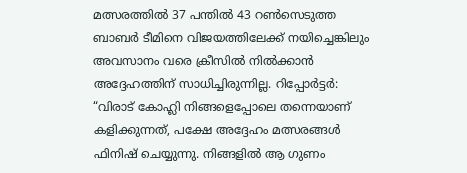മത്സരത്തിൽ 37 പന്തിൽ 43 റൺസെടുത്ത ബാബർ ടീമിനെ വിജയത്തിലേക്ക് നയിച്ചെങ്കിലും അവസാനം വരെ ക്രീസിൽ നിൽക്കാൻ അദ്ദേഹത്തിന് സാധിച്ചിരുന്നില്ല. റിപ്പോർട്ടർ: “വിരാട് കോഹ്ലി നിങ്ങളെപ്പോലെ തന്നെയാണ് കളിക്കുന്നത്, പക്ഷേ അദ്ദേഹം മത്സരങ്ങൾ ഫിനിഷ് ചെയ്യുന്നു. നിങ്ങളിൽ ആ ഗുണം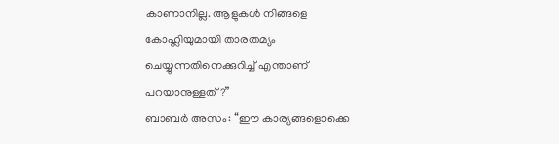കാണാനില്ല. ആളുകൾ നിങ്ങളെ കോഹ്ലിയുമായി താരതമ്യം ചെയ്യുന്നതിനെക്കുറിച്ച് എന്താണ് പറയാനുള്ളത്?”
ബാബർ അസം: “ഈ കാര്യങ്ങളൊക്കെ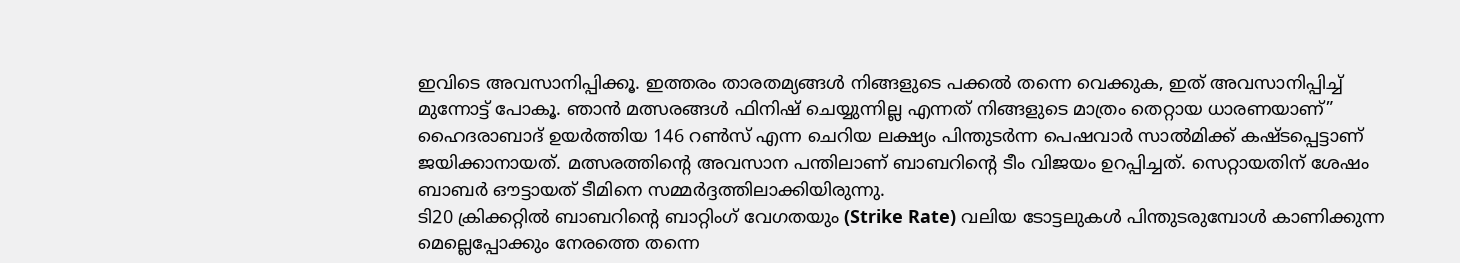ഇവിടെ അവസാനിപ്പിക്കൂ. ഇത്തരം താരതമ്യങ്ങൾ നിങ്ങളുടെ പക്കൽ തന്നെ വെക്കുക, ഇത് അവസാനിപ്പിച്ച് മുന്നോട്ട് പോകൂ. ഞാൻ മത്സരങ്ങൾ ഫിനിഷ് ചെയ്യുന്നില്ല എന്നത് നിങ്ങളുടെ മാത്രം തെറ്റായ ധാരണയാണ്”
ഹൈദരാബാദ് ഉയർത്തിയ 146 റൺസ് എന്ന ചെറിയ ലക്ഷ്യം പിന്തുടർന്ന പെഷവാർ സാൽമിക്ക് കഷ്ടപ്പെട്ടാണ് ജയിക്കാനായത്. മത്സരത്തിന്റെ അവസാന പന്തിലാണ് ബാബറിന്റെ ടീം വിജയം ഉറപ്പിച്ചത്. സെറ്റായതിന് ശേഷം ബാബർ ഔട്ടായത് ടീമിനെ സമ്മർദ്ദത്തിലാക്കിയിരുന്നു.
ടി20 ക്രിക്കറ്റിൽ ബാബറിന്റെ ബാറ്റിംഗ് വേഗതയും (Strike Rate) വലിയ ടോട്ടലുകൾ പിന്തുടരുമ്പോൾ കാണിക്കുന്ന മെല്ലെപ്പോക്കും നേരത്തെ തന്നെ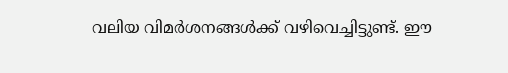വലിയ വിമർശനങ്ങൾക്ക് വഴിവെച്ചിട്ടുണ്ട്. ഈ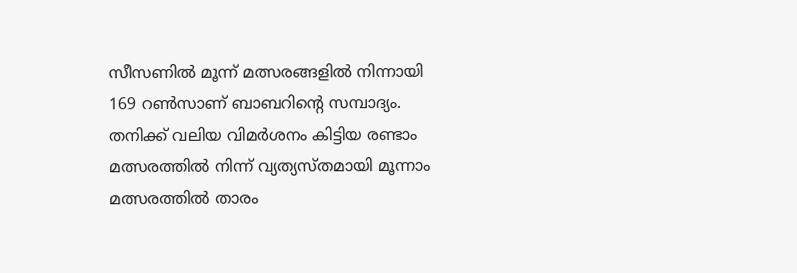സീസണിൽ മൂന്ന് മത്സരങ്ങളിൽ നിന്നായി 169 റൺസാണ് ബാബറിന്റെ സമ്പാദ്യം. തനിക്ക് വലിയ വിമർശനം കിട്ടിയ രണ്ടാം മത്സരത്തിൽ നിന്ന് വ്യത്യസ്തമായി മൂന്നാം മത്സരത്തിൽ താരം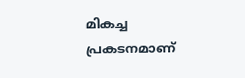മികച്ച പ്രകടനമാണ്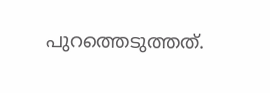പുറത്തെടുത്തത്.